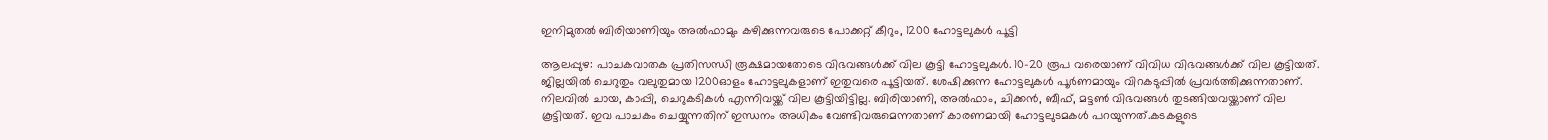ഇനിമുതൽ ബിരിയാണിയും അൽഫാമും കഴിക്കുന്നവരുടെ പോക്കറ്റ് കീറും, 1200 ഹോട്ടലുകൾ പൂട്ടി

ആലപ്പുഴ: പാചകവാതക പ്രതിസന്ധി രൂക്ഷമായതോടെ വിഭവങ്ങൾക്ക് വില കൂട്ടി ഹോട്ടലുകൾ. 10-20 രൂപ വരെയാണ് വിവിധ വിഭവങ്ങൾക്ക് വില കൂട്ടിയത്. ജില്ലയിൽ ചെറുതും വലുതുമായ 1200ഓളം ഹോട്ടലുകളാണ് ഇതുവരെ പൂട്ടിയത്. ശേഷിക്കുന്ന ഹോട്ടലുകൾ പൂർണമായും വിറകടുപ്പിൽ പ്രവർത്തിക്കുന്നതാണ്. നിലവിൽ ചായ, കാപ്പി, ചെറുകടികൾ എന്നിവയ്ക്ക് വില കൂട്ടിയിട്ടില്ല. ബിരിയാണി, അൽഫാം, ചിക്കൻ, ബീഫ്, മട്ടൺ വിഭവങ്ങൾ തുടങ്ങിയവയ്ക്കാണ് വില കൂട്ടിയത്. ഇവ പാചകം ചെയ്യുന്നതിന് ഇന്ധനം അധികം വേണ്ടിവരുമെന്നതാണ് കാരണമായി ഹോട്ടലുടമകൾ പറയുന്നത്.കടകളുടെ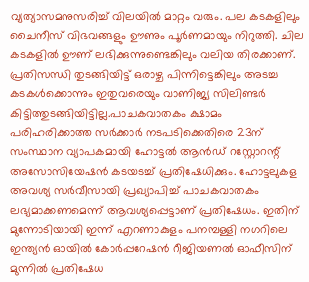വ്യത്യാസമനുസരിച്ച് വിലയിൽ മാറ്റം വരും. പല കടകളിലും ചൈനീസ് വിഭവങ്ങളും ഊണും പൂർണമായും നിറുത്തി. ചില കടകളിൽ ഊണ് ലഭിക്കുന്നുണ്ടെങ്കിലും വലിയ തിരക്കാണ്. പ്രതിസന്ധി തുടങ്ങിയിട്ട് ഒരാഴ്ച പിന്നിട്ടെങ്കിലും അടച്ച കടകൾക്കൊന്നും ഇതുവരെയും വാണിജ്യ സിലിണ്ടർ കിട്ടിത്തുടങ്ങിയിട്ടില്ല.പാചകവാതകം ക്ഷാമം പരിഹരിക്കാത്ത സർക്കാർ നടപടിക്കെതിരെ 23ന് സംസ്ഥാന വ്യാപകമായി ഹോട്ടൽ ആൻഡ് റസ്റ്റോറന്റ് അസോസിയേഷൻ കടയടച്ച് പ്രതിഷേധിക്കും. ഹോട്ടലുകള അവശ്യ സർവീസായി പ്രഖ്യാപിച്ച് പാചകവാതകം ലഭ്യമാക്കണമെന്ന് ആവശ്യപ്പെട്ടാണ് പ്രതിഷേധം. ഇതിന് മുന്നോടിയായി ഇന്ന് എറണാകുളം പനമ്പള്ളി നഗറിലെ ഇന്ത്യൻ ഓയിൽ കോർപ്പറേഷൻ റീജിയണൽ ഓഫീസിന് മുന്നിൽ പ്രതിഷേധ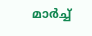മാർച്ച്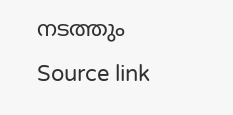നടത്തും
Source link